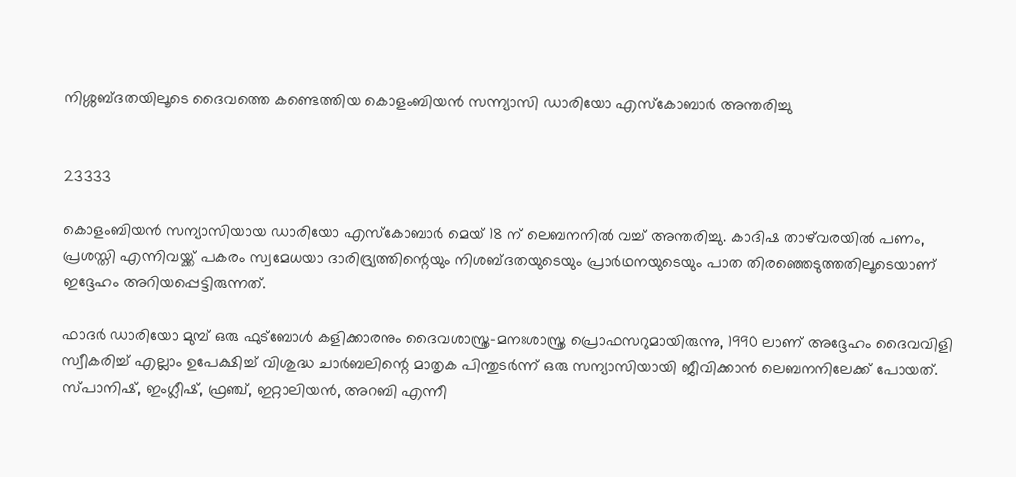നിശ്ശബ്ദതയിലൂടെ ദൈവത്തെ കണ്ടെത്തിയ കൊളംബിയൻ സന്ന്യാസി ഡാരിയോ എസ്കോബാർ അന്തരിച്ചു


23333

കൊളംബിയൻ സന്യാസിയായ ഡാരിയോ എസ്കോബാർ മെയ് 18 ന് ലെബനനിൽ വച്ച് അന്തരിച്ചു. കാദിഷ താഴ്‌വരയിൽ പണം, പ്രശസ്തി എന്നിവയ്ക്ക് പകരം സ്വമേധയാ ദാരിദ്ര്യത്തിന്റെയും നിശബ്ദതയുടെയും പ്രാർഥനയുടെയും പാത തിരഞ്ഞെടുത്തതിലൂടെയാണ് ഇദ്ദേഹം അറിയപ്പെട്ടിരുന്നത്.

ഫാദർ ഡാരിയോ മുമ്പ് ഒരു ഫുട്ബോൾ കളിക്കാരനും ദൈവശാസ്ത്ര-മനഃശാസ്ത്ര പ്രൊഫസറുമായിരുന്നു, 1990 ലാണ് അദ്ദേഹം ദൈവവിളി സ്വീകരിച്ച് എല്ലാം ഉപേക്ഷിച്ച് വിശുദ്ധ ചാർബലിന്റെ മാതൃക പിന്തുടർന്ന് ഒരു സന്യാസിയായി ജീവിക്കാൻ ലെബനനിലേക്ക് പോയത്. സ്പാനിഷ്, ഇംഗ്ലീഷ്, ഫ്രഞ്ച്, ഇറ്റാലിയൻ, അറബി എന്നീ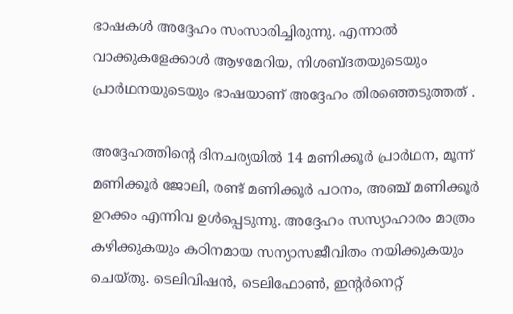ഭാഷകൾ അദ്ദേഹം സംസാരിച്ചിരുന്നു. എന്നാൽ വാക്കുകളേക്കാൾ ആഴമേറിയ, നിശബ്ദതയുടെയും പ്രാർഥനയുടെയും ഭാഷയാണ് അദ്ദേഹം തിരഞ്ഞെടുത്തത് .

അദ്ദേഹത്തിന്റെ ദിനചര്യയിൽ 14 മണിക്കൂർ പ്രാർഥന, മൂന്ന് മണിക്കൂർ ജോലി, രണ്ട് മണിക്കൂർ പഠനം, അഞ്ച് മണിക്കൂർ ഉറക്കം എന്നിവ ഉൾപ്പെടുന്നു. അദ്ദേഹം സസ്യാഹാരം മാത്രം കഴിക്കുകയും കഠിനമായ സന്യാസജീവിതം നയിക്കുകയും ചെയ്തു. ടെലിവിഷൻ, ടെലിഫോൺ, ഇന്റർനെറ്റ്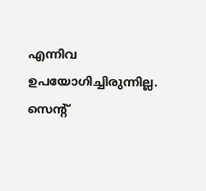എന്നിവ ഉപയോഗിച്ചിരുന്നില്ല. സെന്റ്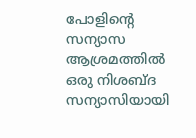പോളിന്റെ സന്യാസ ആശ്രമത്തിൽ ഒരു നിശബ്ദ സന്യാസിയായി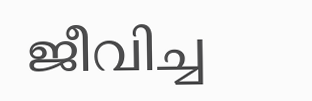ജീവിച്ച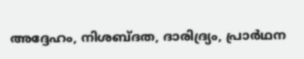അദ്ദേഹം, നിശബ്ദത, ദാരിദ്ര്യം, പ്രാർഥന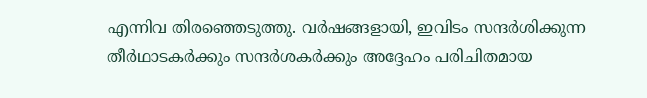എന്നിവ തിരഞ്ഞെടുത്തു. വർഷങ്ങളായി, ഇവിടം സന്ദർശിക്കുന്ന തീർഥാടകർക്കും സന്ദർശകർക്കും അദ്ദേഹം പരിചിതമായ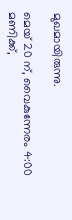മുഖമായിരുന്നു.

മെയ് 20 ന്, വൈകുന്നേരം 4:00 മണിക്ക്,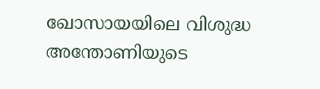ഖോസായയിലെ വിശുദ്ധ അന്തോണിയുടെ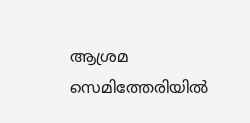ആശ്രമ സെമിത്തേരിയിൽ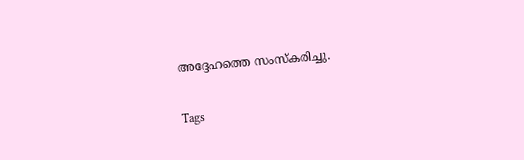അദ്ദേഹത്തെ സംസ്‌കരിച്ചു.

Tags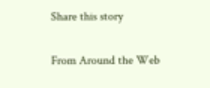Share this story

From Around the Web